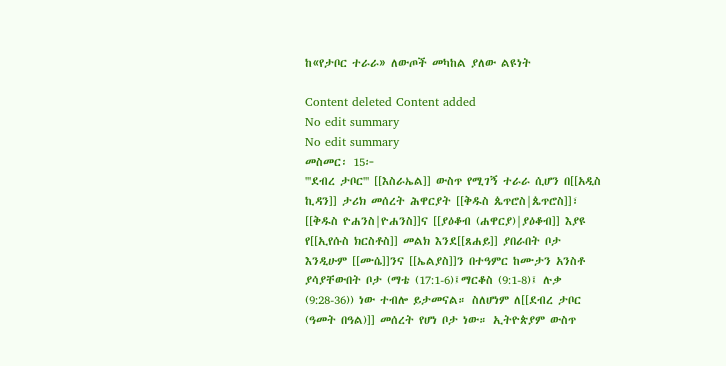ከ«የታቦር ተራራ» ለውጦች መካከል ያለው ልዩነት

Content deleted Content added
No edit summary
No edit summary
መስመር፡ 15፦
'''ደብረ ታቦር''' [[እስራኤል]] ውስጥ የሚገኝ ተራራ ሲሆን በ[[አዲስ ኪዳን]] ታሪክ መሰረት ሕዋርያት [[ቅዱስ ጴጥሮስ|ጴጥሮስ]]፣ [[ቅዱስ ዮሐንስ|ዮሐንስ]]ና [[ያዕቆብ (ሐዋርያ)|ያዕቆብ]] እያዩ የ[[ኢየሱስ ክርስቶስ]] መልክ እንደ[[ጸሐይ]] ያበራበት ቦታ እንዲሁም [[ሙሴ]]ንና [[ኤልያስ]]ን በተዓምር ከሙታን አንስቶ ያሳያቸውበት ቦታ (ማቴ (17:1-6)፤ማርቆስ (9:1-8)፤ ሉቃ (9:28-36)) ነው ተብሎ ይታመናል። ስለሆነም ለ[[ደብረ ታቦር (ዓመት በዓል)]] መሰረት የሆነ ቦታ ነው። ኢትዮጵያም ውስጥ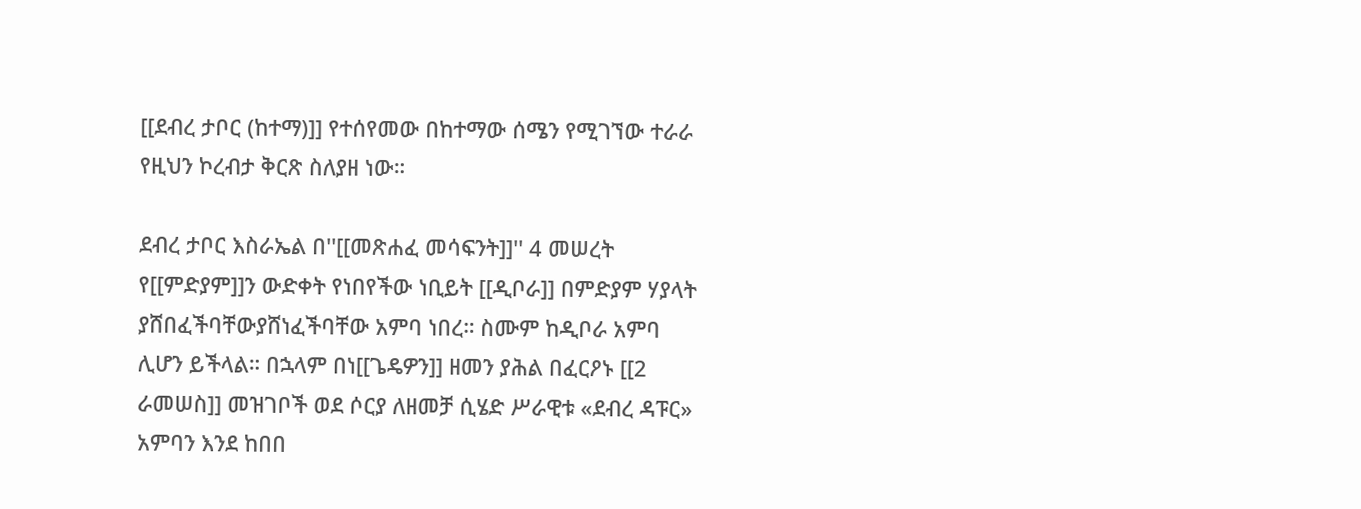[[ደብረ ታቦር (ከተማ)]] የተሰየመው በከተማው ሰሜን የሚገኘው ተራራ የዚህን ኮረብታ ቅርጽ ስለያዘ ነው።

ደብረ ታቦር እስራኤል በ''[[መጽሐፈ መሳፍንት]]'' 4 መሠረት የ[[ምድያም]]ን ውድቀት የነበየችው ነቢይት [[ዲቦራ]] በምድያም ሃያላት ያሸበፈችባቸውያሸነፈችባቸው አምባ ነበረ። ስሙም ከዲቦራ አምባ ሊሆን ይችላል። በኋላም በነ[[ጌዴዎን]] ዘመን ያሕል በፈርዖኑ [[2 ራመሠስ]] መዝገቦች ወደ ሶርያ ለዘመቻ ሲሄድ ሥራዊቱ «ደብረ ዳፑር» አምባን እንደ ከበበ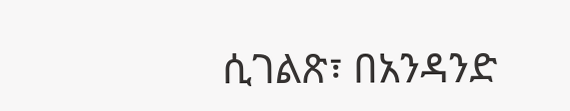ሲገልጽ፣ በአንዳንድ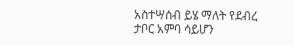አስተሣሰብ ይሄ ማለት የደብረ ታቦር አምባ ሳይሆን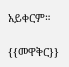አይቀርም።

{{መዋቅር}}